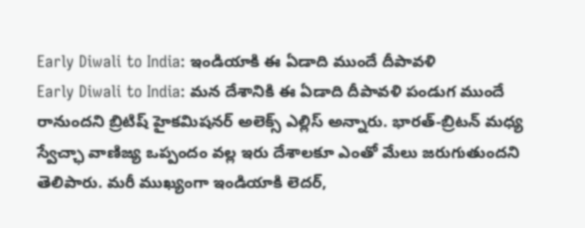Early Diwali to India: ఇండియాకి ఈ ఏడాది ముందే దీపావళి
Early Diwali to India: మన దేశానికి ఈ ఏడాది దీపావళి పండుగ ముందే రానుందని బ్రిటిష్ హైకమిషనర్ అలెక్స్ ఎల్లిస్ అన్నారు. భారత్-బ్రిటన్ మధ్య స్వేచ్ఛా వాణిజ్య ఒప్పందం వల్ల ఇరు దేశాలకూ ఎంతో మేలు జరుగుతుందని తెలిపారు. మరీ ముఖ్యంగా ఇండియాకి లెదర్,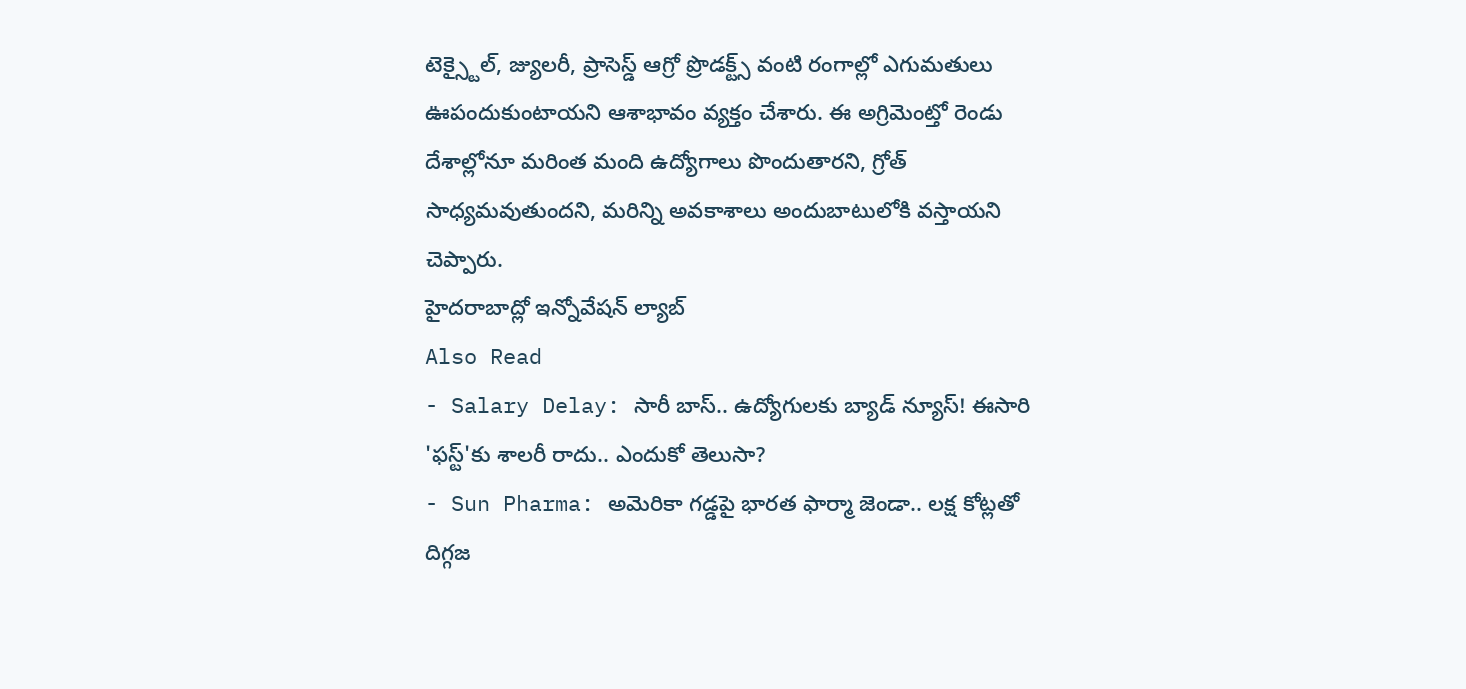టెక్స్టైల్, జ్యులరీ, ప్రాసెస్డ్ ఆగ్రో ప్రొడక్ట్స్ వంటి రంగాల్లో ఎగుమతులు ఊపందుకుంటాయని ఆశాభావం వ్యక్తం చేశారు. ఈ అగ్రిమెంట్తో రెండు దేశాల్లోనూ మరింత మంది ఉద్యోగాలు పొందుతారని, గ్రోత్ సాధ్యమవుతుందని, మరిన్ని అవకాశాలు అందుబాటులోకి వస్తాయని చెప్పారు.
హైదరాబాద్లో ఇన్నోవేషన్ ల్యాబ్
Also Read
- Salary Delay: సారీ బాస్.. ఉద్యోగులకు బ్యాడ్ న్యూస్! ఈసారి 'ఫస్ట్'కు శాలరీ రాదు.. ఎందుకో తెలుసా?
- Sun Pharma: అమెరికా గడ్డపై భారత ఫార్మా జెండా.. లక్ష కోట్లతో దిగ్గజ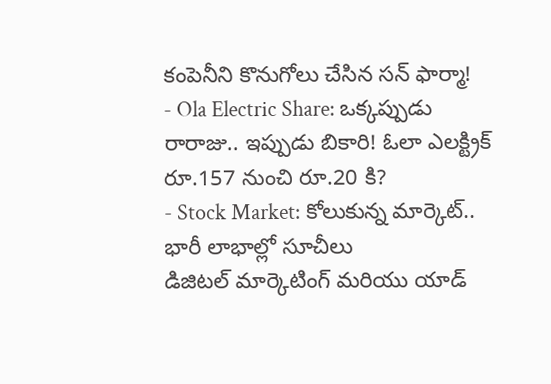కంపెనీని కొనుగోలు చేసిన సన్ ఫార్మా!
- Ola Electric Share: ఒక్కప్పుడు రారాజు.. ఇప్పుడు బికారి! ఓలా ఎలక్ట్రిక్ రూ.157 నుంచి రూ.20 కి?
- Stock Market: కోలుకున్న మార్కెట్.. భారీ లాభాల్లో సూచీలు
డిజిటల్ మార్కెటింగ్ మరియు యాడ్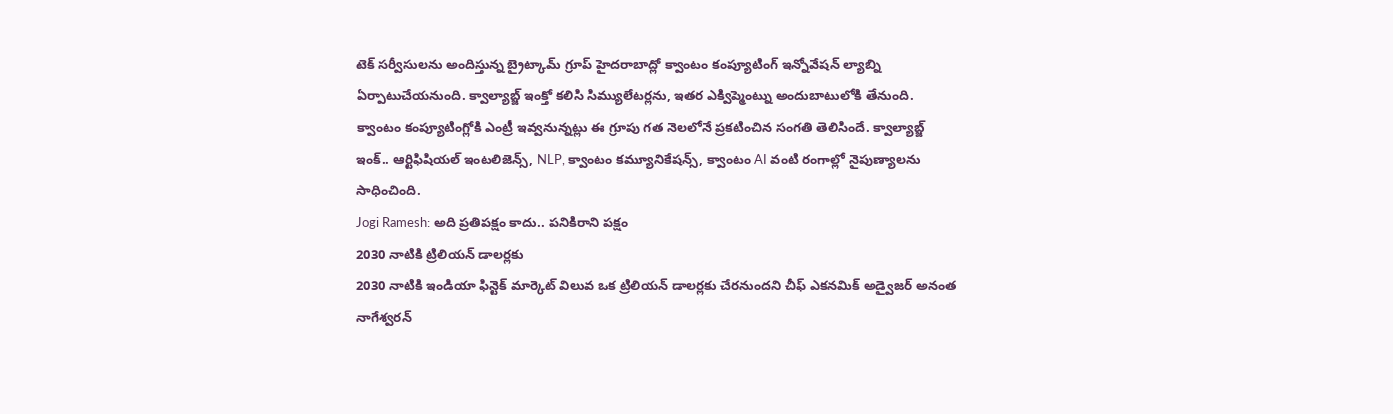టెక్ సర్వీసులను అందిస్తున్న బ్రైట్కామ్ గ్రూప్ హైదరాబాద్లో క్వాంటం కంప్యూటింగ్ ఇన్నోవేషన్ ల్యాబ్ని ఏర్పాటుచేయనుంది. క్వాల్యాబ్జ్ ఇంక్తో కలిసి సిమ్యులేటర్లను, ఇతర ఎక్విప్మెంట్ను అందుబాటులోకి తేనుంది. క్వాంటం కంప్యూటింగ్లోకి ఎంట్రీ ఇవ్వనున్నట్లు ఈ గ్రూపు గత నెలలోనే ప్రకటించిన సంగతి తెలిసిందే. క్వాల్యాబ్జ్ ఇంక్.. ఆర్టిఫిషియల్ ఇంటలిజెన్స్, NLP, క్వాంటం కమ్యూనికేషన్స్, క్వాంటం AI వంటి రంగాల్లో నైపుణ్యాలను సాధించింది.
Jogi Ramesh: అది ప్రతిపక్షం కాదు.. పనికిరాని పక్షం
2030 నాటికి ట్రిలియన్ డాలర్లకు
2030 నాటికి ఇండియా ఫిన్టెక్ మార్కెట్ విలువ ఒక ట్రిలియన్ డాలర్లకు చేరనుందని చీఫ్ ఎకనమిక్ అడ్వైజర్ అనంత నాగేశ్వరన్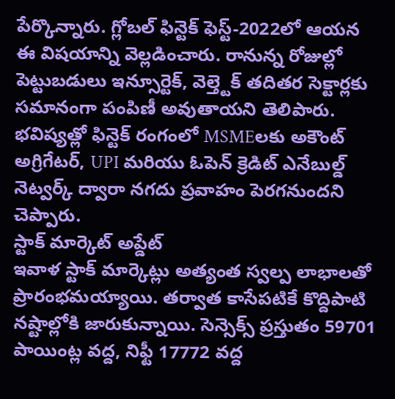పేర్కొన్నారు. గ్లోబల్ ఫిన్టెక్ ఫెస్ట్-2022లో ఆయన ఈ విషయాన్ని వెల్లడించారు. రానున్న రోజుల్లో పెట్టుబడులు ఇన్సూర్టెక్, వెల్త్టెక్ తదితర సెక్టార్లకు సమానంగా పంపిణీ అవుతాయని తెలిపారు. భవిష్యత్లో ఫిన్టెక్ రంగంలో MSMEలకు అకౌంట్ అగ్రిగేటర్, UPI మరియు ఓపెన్ క్రెడిట్ ఎనేబుల్డ్ నెట్వర్క్ ద్వారా నగదు ప్రవాహం పెరగనుందని చెప్పారు.
స్టాక్ మార్కెట్ అప్డేట్
ఇవాళ స్టాక్ మార్కెట్లు అత్యంత స్వల్ప లాభాలతో ప్రారంభమయ్యాయి. తర్వాత కాసేపటికే కొద్దిపాటి నష్టాల్లోకి జారుకున్నాయి. సెన్సెక్స్ ప్రస్తుతం 59701 పాయింట్ల వద్ద, నిఫ్టీ 17772 వద్ద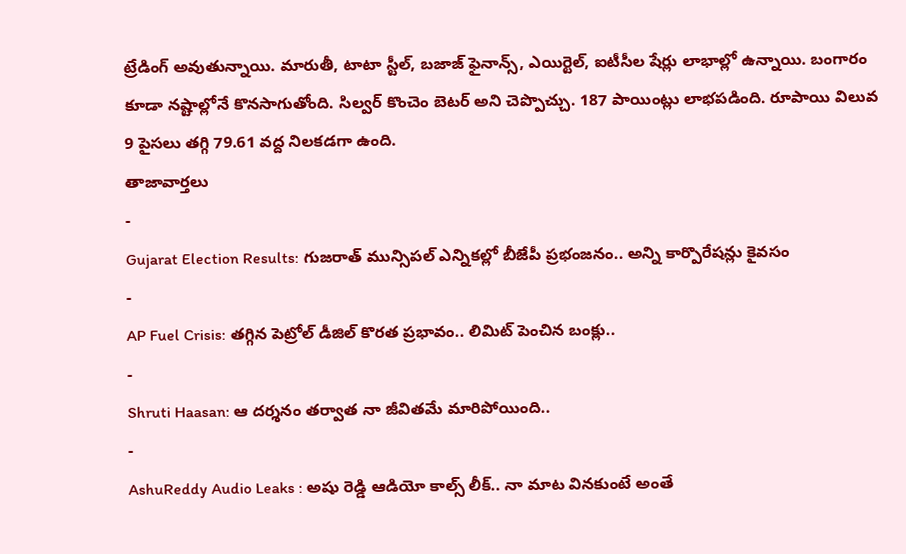ట్రేడింగ్ అవుతున్నాయి. మారుతీ, టాటా స్టీల్, బజాజ్ ఫైనాన్స్, ఎయిర్టెల్, ఐటీసీల షేర్లు లాభాల్లో ఉన్నాయి. బంగారం కూడా నష్టాల్లోనే కొనసాగుతోంది. సిల్వర్ కొంచెం బెటర్ అని చెప్పొచ్చు. 187 పాయింట్లు లాభపడింది. రూపాయి విలువ 9 పైసలు తగ్గి 79.61 వద్ద నిలకడగా ఉంది.
తాజావార్తలు
-
Gujarat Election Results: గుజరాత్ మున్సిపల్ ఎన్నికల్లో బీజేపీ ప్రభంజనం.. అన్ని కార్పొరేషన్లు కైవసం
-
AP Fuel Crisis: తగ్గిన పెట్రోల్ డీజిల్ కొరత ప్రభావం.. లిమిట్ పెంచిన బంక్లు..
-
Shruti Haasan: ఆ దర్శనం తర్వాత నా జీవితమే మారిపోయింది..
-
AshuReddy Audio Leaks : అషు రెడ్డి ఆడియో కాల్స్ లీక్.. నా మాట వినకుంటే అంతే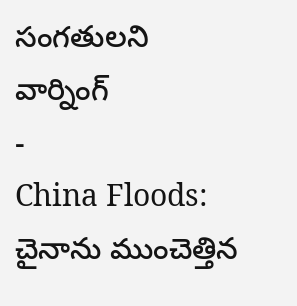సంగతులని వార్నింగ్
-
China Floods: చైనాను ముంచెత్తిన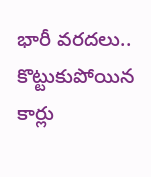భారీ వరదలు.. కొట్టుకుపోయిన కార్లు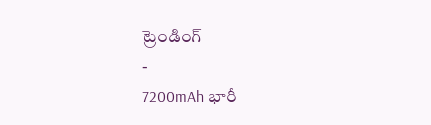ట్రెండింగ్
-
7200mAh భారీ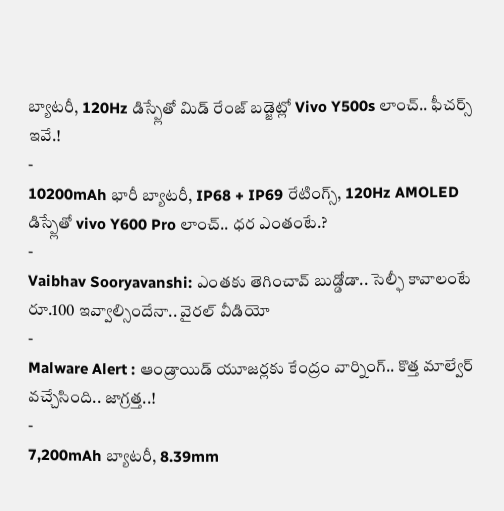బ్యాటరీ, 120Hz డిస్ప్లేతో మిడ్ రేంజ్ బడ్జెట్లో Vivo Y500s లాంచ్.. ఫీచర్స్ ఇవే.!
-
10200mAh భారీ బ్యాటరీ, IP68 + IP69 రేటింగ్స్, 120Hz AMOLED డిస్ప్లేతో vivo Y600 Pro లాంచ్.. ధర ఎంతంటే.?
-
Vaibhav Sooryavanshi: ఎంతకు తెగించావ్ బుడ్డోడా.. సెల్ఫీ కావాలంటే రూ.100 ఇవ్వాల్సిందేనా.. వైరల్ వీడియో
-
Malware Alert : ఆండ్రాయిడ్ యూజర్లకు కేంద్రం వార్నింగ్.. కొత్త మాల్వేర్ వచ్చేసింది.. జాగ్రత్త..!
-
7,200mAh బ్యాటరీ, 8.39mm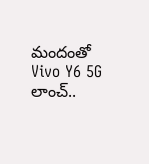మందంతో Vivo Y6 5G లాంచ్..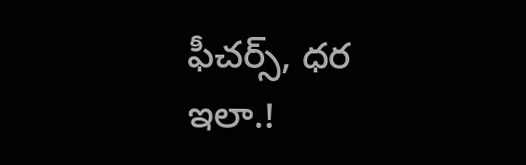ఫీచర్స్, ధర ఇలా.!